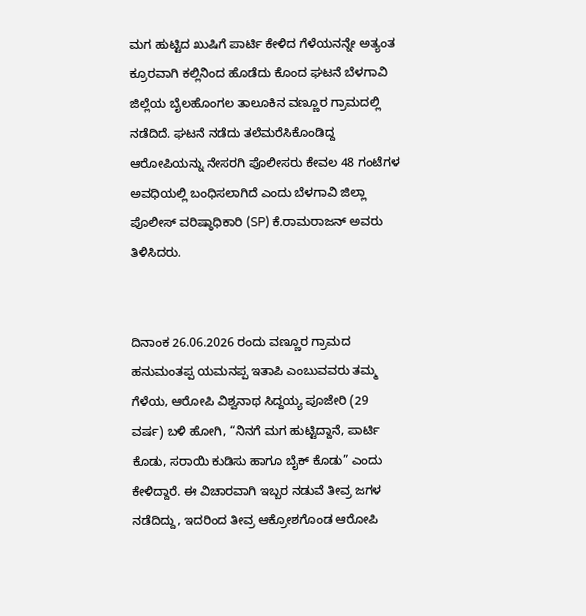ಮಗ ಹುಟ್ಟಿದ ಖುಷಿಗೆ ಪಾರ್ಟಿ ಕೇಳಿದ ಗೆಳೆಯನನ್ನೇ ಅತ್ಯಂತ ಕ್ರೂರವಾಗಿ ಕಲ್ಲಿನಿಂದ ಹೊಡೆದು ಕೊಂದ ಘಟನೆ ಬೆಳಗಾವಿ ಜಿಲ್ಲೆಯ ಬೈಲಹೊಂಗಲ ತಾಲೂಕಿನ ವಣ್ಣೂರ ಗ್ರಾಮದಲ್ಲಿ ನಡೆದಿದೆ. ಘಟನೆ ನಡೆದು ತಲೆಮರೆಸಿಕೊಂಡಿದ್ದ ಆರೋಪಿಯನ್ನು ನೇಸರಗಿ ಪೊಲೀಸರು ಕೇವಲ 48 ಗಂಟೆಗಳ ಅವಧಿಯಲ್ಲಿ ಬಂಧಿಸಲಾಗಿದೆ ಎಂದು ಬೆಳಗಾವಿ ಜಿಲ್ಲಾ ಪೊಲೀಸ್ ವರಿಷ್ಠಾಧಿಕಾರಿ (SP) ಕೆ.ರಾಮರಾಜನ್ ಅವರು ತಿಳಿಸಿದರು.


ದಿನಾಂಕ 26.06.2026 ರಂದು ವಣ್ಣೂರ ಗ್ರಾಮದ ಹನುಮಂತಪ್ಪ ಯಮನಪ್ಪ ಇತಾಪಿ ಎಂಬುವವರು ತಮ್ಮ ಗೆಳೆಯ, ಆರೋಪಿ ವಿಶ್ವನಾಥ ಸಿದ್ದಯ್ಯ ಪೂಜೇರಿ (29 ವರ್ಷ) ಬಳಿ ಹೋಗಿ, “ನಿನಗೆ ಮಗ ಹುಟ್ಟಿದ್ದಾನೆ, ಪಾರ್ಟಿ ಕೊಡು, ಸರಾಯಿ ಕುಡಿಸು ಹಾಗೂ ಬೈಕ್ ಕೊಡು” ಎಂದು ಕೇಳಿದ್ದಾರೆ. ಈ ವಿಚಾರವಾಗಿ ಇಬ್ಬರ ನಡುವೆ ತೀವ್ರ ಜಗಳ ನಡೆದಿದ್ದು, ಇದರಿಂದ ತೀವ್ರ ಆಕ್ರೋಶಗೊಂಡ ಆರೋಪಿ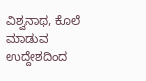ವಿಶ್ವನಾಥ, ಕೊಲೆ ಮಾಡುವ ಉದ್ದೇಶದಿಂದ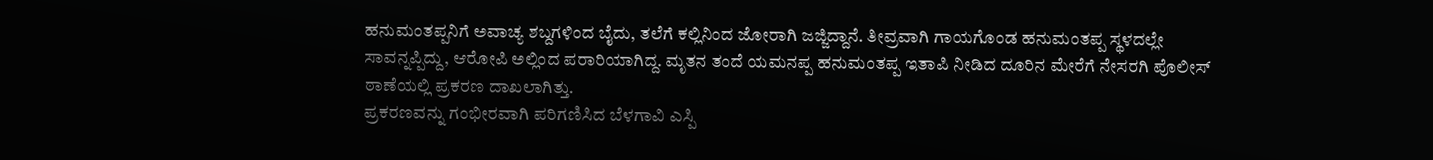ಹನುಮಂತಪ್ಪನಿಗೆ ಅವಾಚ್ಯ ಶಬ್ದಗಳಿಂದ ಬೈದು, ತಲೆಗೆ ಕಲ್ಲಿನಿಂದ ಜೋರಾಗಿ ಜಜ್ಜಿದ್ದಾನೆ. ತೀವ್ರವಾಗಿ ಗಾಯಗೊಂಡ ಹನುಮಂತಪ್ಪ ಸ್ಥಳದಲ್ಲೇ ಸಾವನ್ನಪ್ಪಿದ್ದು, ಆರೋಪಿ ಅಲ್ಲಿಂದ ಪರಾರಿಯಾಗಿದ್ದ. ಮೃತನ ತಂದೆ ಯಮನಪ್ಪ ಹನುಮಂತಪ್ಪ ಇತಾಪಿ ನೀಡಿದ ದೂರಿನ ಮೇರೆಗೆ ನೇಸರಗಿ ಪೊಲೀಸ್ ಠಾಣೆಯಲ್ಲಿ ಪ್ರಕರಣ ದಾಖಲಾಗಿತ್ತು.
ಪ್ರಕರಣವನ್ನು ಗಂಭೀರವಾಗಿ ಪರಿಗಣಿಸಿದ ಬೆಳಗಾವಿ ಎಸ್ಪಿ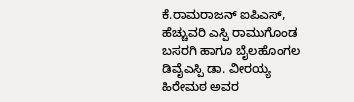ಕೆ.ರಾಮರಾಜನ್ ಐಪಿಎಸ್, ಹೆಚ್ಚುವರಿ ಎಸ್ಪಿ ರಾಮುಗೊಂಡ ಬಸರಗಿ ಹಾಗೂ ಬೈಲಹೊಂಗಲ ಡಿವೈಎಸ್ಪಿ ಡಾ. ವೀರಯ್ಯ ಹಿರೇಮಠ ಅವರ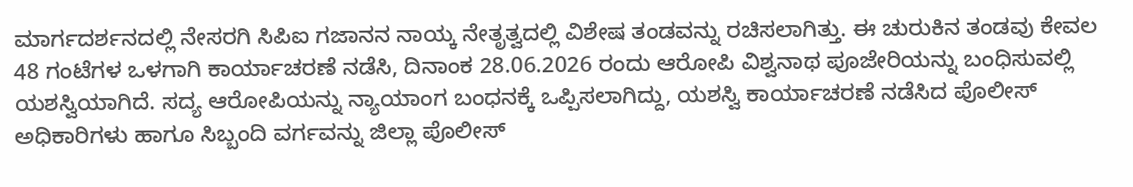ಮಾರ್ಗದರ್ಶನದಲ್ಲಿ ನೇಸರಗಿ ಸಿಪಿಐ ಗಜಾನನ ನಾಯ್ಕ ನೇತೃತ್ವದಲ್ಲಿ ವಿಶೇಷ ತಂಡವನ್ನು ರಚಿಸಲಾಗಿತ್ತು. ಈ ಚುರುಕಿನ ತಂಡವು ಕೇವಲ 48 ಗಂಟೆಗಳ ಒಳಗಾಗಿ ಕಾರ್ಯಾಚರಣೆ ನಡೆಸಿ, ದಿನಾಂಕ 28.06.2026 ರಂದು ಆರೋಪಿ ವಿಶ್ವನಾಥ ಪೂಜೇರಿಯನ್ನು ಬಂಧಿಸುವಲ್ಲಿ ಯಶಸ್ವಿಯಾಗಿದೆ. ಸದ್ಯ ಆರೋಪಿಯನ್ನು ನ್ಯಾಯಾಂಗ ಬಂಧನಕ್ಕೆ ಒಪ್ಪಿಸಲಾಗಿದ್ದು, ಯಶಸ್ವಿ ಕಾರ್ಯಾಚರಣೆ ನಡೆಸಿದ ಪೊಲೀಸ್ ಅಧಿಕಾರಿಗಳು ಹಾಗೂ ಸಿಬ್ಬಂದಿ ವರ್ಗವನ್ನು ಜಿಲ್ಲಾ ಪೊಲೀಸ್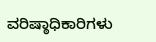ವರಿಷ್ಠಾಧಿಕಾರಿಗಳು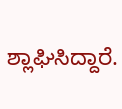ಶ್ಲಾಘಿಸಿದ್ದಾರೆ.